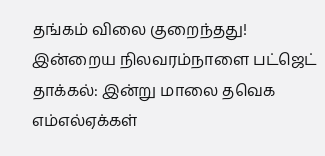தங்கம் விலை குறைந்தது! இன்றைய நிலவரம்நாளை பட்ஜெட் தாக்கல்: இன்று மாலை தவெக எம்எல்ஏக்கள்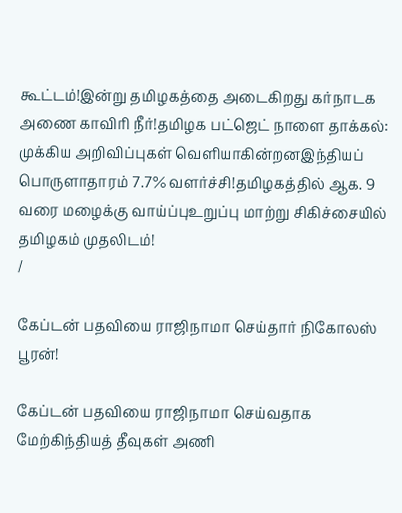கூட்டம்!இன்று தமிழகத்தை அடைகிறது கர்நாடக அணை காவிரி நீர்!தமிழக பட்ஜெட் நாளை தாக்கல்: முக்கிய அறிவிப்புகள் வெளியாகின்றனஇந்தியப் பொருளாதாரம் 7.7% வளர்ச்சி!தமிழகத்தில் ஆக. 9 வரை மழைக்கு வாய்ப்புஉறுப்பு மாற்று சிகிச்சையில் தமிழகம் முதலிடம்!
/

கேப்டன் பதவியை ராஜிநாமா செய்தார் நிகோலஸ் பூரன்!

கேப்டன் பதவியை ராஜிநாமா செய்வதாக மேற்கிந்தியத் தீவுகள் அணி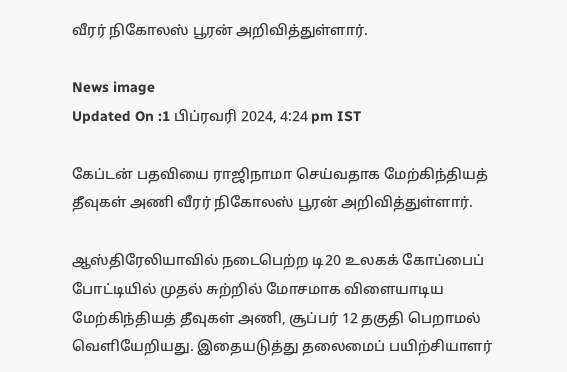வீரர் நிகோலஸ் பூரன் அறிவித்துள்ளார்.

News image
Updated On :1 பிப்ரவரி 2024, 4:24 pm IST

கேப்டன் பதவியை ராஜிநாமா செய்வதாக மேற்கிந்தியத் தீவுகள் அணி வீரர் நிகோலஸ் பூரன் அறிவித்துள்ளார்.

ஆஸ்திரேலியாவில் நடைபெற்ற டி20 உலகக் கோப்பைப் போட்டியில் முதல் சுற்றில் மோசமாக விளையாடிய மேற்கிந்தியத் தீவுகள் அணி, சூப்பர் 12 தகுதி பெறாமல் வெளியேறியது. இதையடுத்து தலைமைப் பயிற்சியாளர்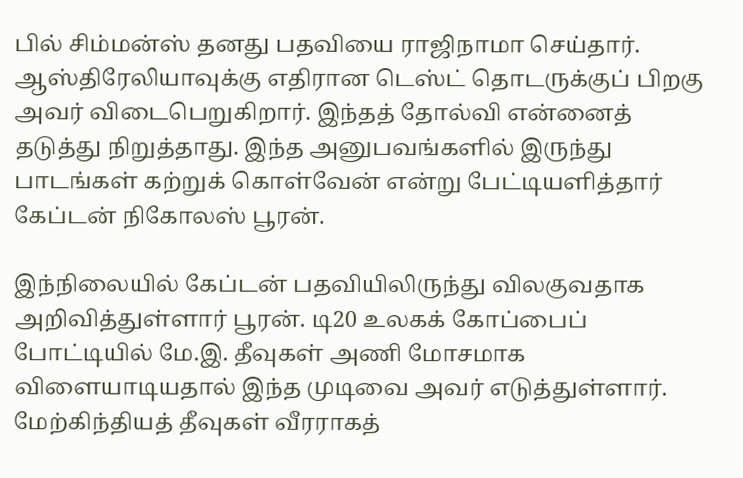பில் சிம்மன்ஸ் தனது பதவியை ராஜிநாமா செய்தார். ஆஸ்திரேலியாவுக்கு எதிரான டெஸ்ட் தொடருக்குப் பிறகு அவர் விடைபெறுகிறார். இந்தத் தோல்வி என்னைத் தடுத்து நிறுத்தாது. இந்த அனுபவங்களில் இருந்து பாடங்கள் கற்றுக் கொள்வேன் என்று பேட்டியளித்தார் கேப்டன் நிகோலஸ் பூரன்.

இந்நிலையில் கேப்டன் பதவியிலிருந்து விலகுவதாக அறிவித்துள்ளார் பூரன். டி20 உலகக் கோப்பைப் போட்டியில் மே.இ. தீவுகள் அணி மோசமாக விளையாடியதால் இந்த முடிவை அவர் எடுத்துள்ளார். மேற்கிந்தியத் தீவுகள் வீரராகத்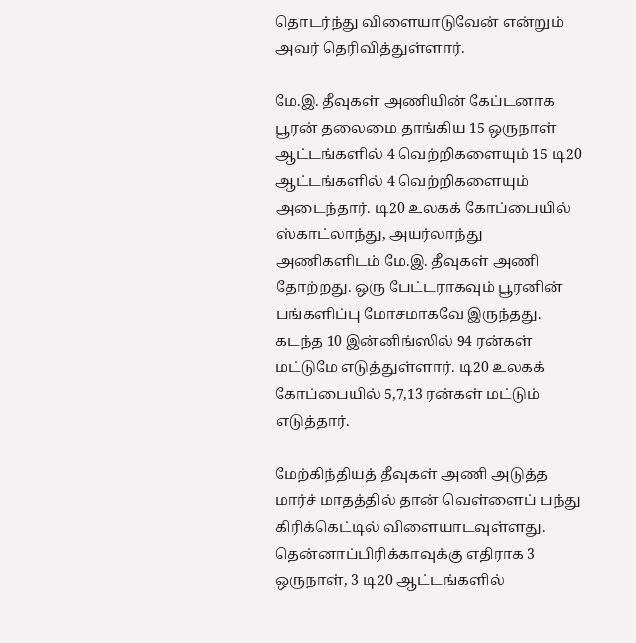தொடர்ந்து விளையாடுவேன் என்றும் அவர் தெரிவித்துள்ளார்.

மே.இ. தீவுகள் அணியின் கேப்டனாக பூரன் தலைமை தாங்கிய 15 ஒருநாள் ஆட்டங்களில் 4 வெற்றிகளையும் 15 டி20 ஆட்டங்களில் 4 வெற்றிகளையும் அடைந்தார். டி20 உலகக் கோப்பையில் ஸ்காட்லாந்து, அயர்லாந்து அணிகளிடம் மே.இ. தீவுகள் அணி தோற்றது. ஒரு பேட்டராகவும் பூரனின் பங்களிப்பு மோசமாகவே இருந்தது. கடந்த 10 இன்னிங்ஸில் 94 ரன்கள் மட்டுமே எடுத்துள்ளார். டி20 உலகக் கோப்பையில் 5,7,13 ரன்கள் மட்டும் எடுத்தார்.

மேற்கிந்தியத் தீவுகள் அணி அடுத்த மார்ச் மாதத்தில் தான் வெள்ளைப் பந்து கிரிக்கெட்டில் விளையாடவுள்ளது. தென்னாப்பிரிக்காவுக்கு எதிராக 3 ஒருநாள், 3 டி20 ஆட்டங்களில்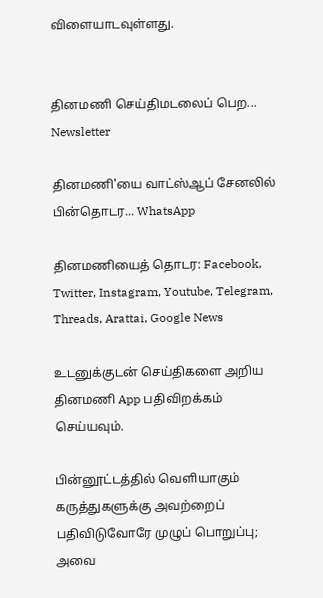விளையாடவுள்ளது.


தினமணி செய்திமடலைப் பெற... Newsletter

தினமணி'யை வாட்ஸ்ஆப் சேனலில் பின்தொடர... WhatsApp

தினமணியைத் தொடர: Facebook, Twitter, Instagram, Youtube, Telegram, Threads, Arattai, Google News

உடனுக்குடன் செய்திகளை அறிய தினமணி App பதிவிறக்கம் செய்யவும்.

பின்னூட்டத்தில் வெளியாகும் கருத்துகளுக்கு அவற்றைப் பதிவிடுவோரே முழுப் பொறுப்பு; அவை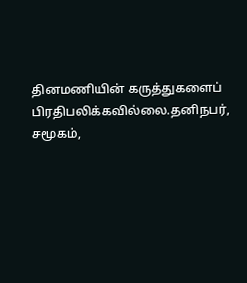தினமணியின் கருத்துகளைப் பிரதிபலிக்கவில்லை.தனிநபர், சமூகம்,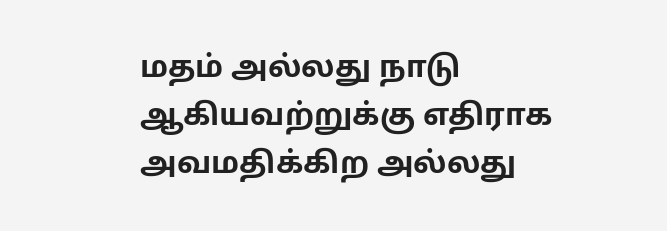மதம் அல்லது நாடு ஆகியவற்றுக்கு எதிராக அவமதிக்கிற அல்லது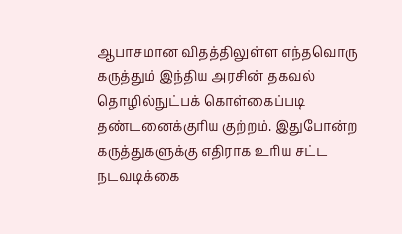ஆபாசமான விதத்திலுள்ள எந்தவொரு கருத்தும் இந்திய அரசின் தகவல் தொழில்நுட்பக் கொள்கைப்படி தண்டனைக்குரிய குற்றம். இதுபோன்ற கருத்துகளுக்கு எதிராக உரிய சட்ட நடவடிக்கை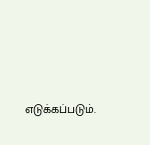எடுக்கப்படும்.